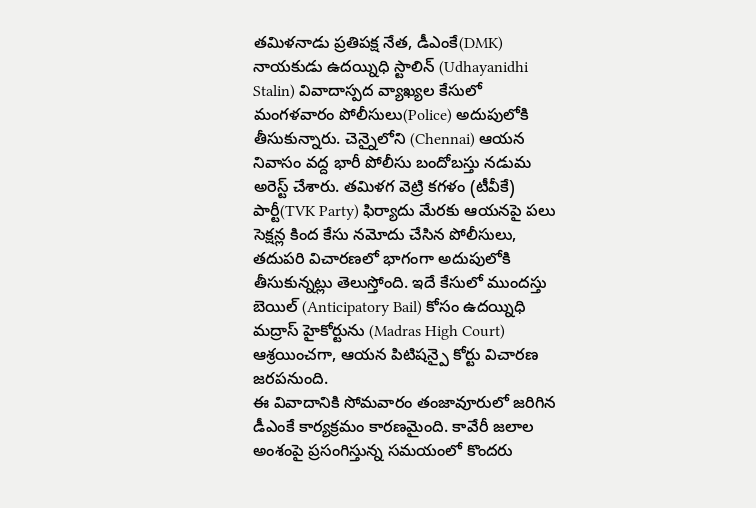తమిళనాడు ప్రతిపక్ష నేత, డీఎంకే(DMK) నాయకుడు ఉదయ్నిధి స్టాలిన్ (Udhayanidhi Stalin) వివాదాస్పద వ్యాఖ్యల కేసులో మంగళవారం పోలీసులు(Police) అదుపులోకి తీసుకున్నారు. చెన్నైలోని (Chennai) ఆయన నివాసం వద్ద భారీ పోలీసు బందోబస్తు నడుమ అరెస్ట్ చేశారు. తమిళగ వెట్రి కగళం (టీవీకే) పార్టీ(TVK Party) ఫిర్యాదు మేరకు ఆయనపై పలు సెక్షన్ల కింద కేసు నమోదు చేసిన పోలీసులు, తదుపరి విచారణలో భాగంగా అదుపులోకి తీసుకున్నట్లు తెలుస్తోంది. ఇదే కేసులో ముందస్తు బెయిల్ (Anticipatory Bail) కోసం ఉదయ్నిధి మద్రాస్ హైకోర్టును (Madras High Court) ఆశ్రయించగా, ఆయన పిటిషన్పై కోర్టు విచారణ జరపనుంది.
ఈ వివాదానికి సోమవారం తంజావూరులో జరిగిన డీఎంకే కార్యక్రమం కారణమైంది. కావేరీ జలాల అంశంపై ప్రసంగిస్తున్న సమయంలో కొందరు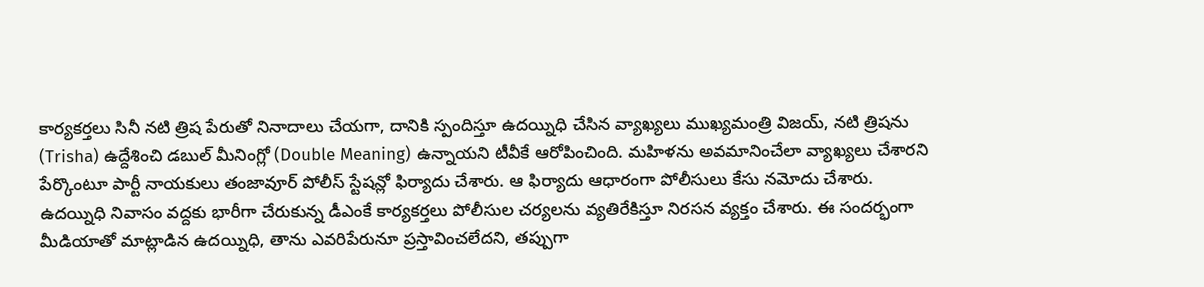కార్యకర్తలు సినీ నటి త్రిష పేరుతో నినాదాలు చేయగా, దానికి స్పందిస్తూ ఉదయ్నిధి చేసిన వ్యాఖ్యలు ముఖ్యమంత్రి విజయ్, నటి త్రిషను (Trisha) ఉద్దేశించి డబుల్ మీనింగ్లో (Double Meaning) ఉన్నాయని టీవీకే ఆరోపించింది. మహిళను అవమానించేలా వ్యాఖ్యలు చేశారని పేర్కొంటూ పార్టీ నాయకులు తంజావూర్ పోలీస్ స్టేషన్లో ఫిర్యాదు చేశారు. ఆ ఫిర్యాదు ఆధారంగా పోలీసులు కేసు నమోదు చేశారు.
ఉదయ్నిధి నివాసం వద్దకు భారీగా చేరుకున్న డీఎంకే కార్యకర్తలు పోలీసుల చర్యలను వ్యతిరేకిస్తూ నిరసన వ్యక్తం చేశారు. ఈ సందర్భంగా మీడియాతో మాట్లాడిన ఉదయ్నిధి, తాను ఎవరిపేరునూ ప్రస్తావించలేదని, తప్పుగా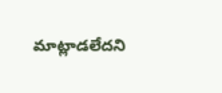మాట్లాడలేదని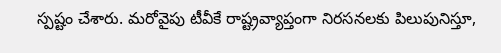స్పష్టం చేశారు. మరోవైపు టీవీకే రాష్ట్రవ్యాప్తంగా నిరసనలకు పిలుపునిస్తూ,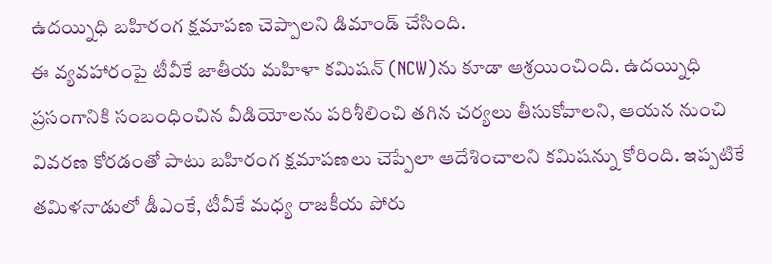ఉదయ్నిధి బహిరంగ క్షమాపణ చెప్పాలని డిమాండ్ చేసింది.
ఈ వ్యవహారంపై టీవీకే జాతీయ మహిళా కమిషన్ (NCW)ను కూడా ఆశ్రయించింది. ఉదయ్నిధి ప్రసంగానికి సంబంధించిన వీడియోలను పరిశీలించి తగిన చర్యలు తీసుకోవాలని, ఆయన నుంచి వివరణ కోరడంతో పాటు బహిరంగ క్షమాపణలు చెప్పేలా ఆదేశించాలని కమిషన్ను కోరింది. ఇప్పటికే తమిళనాడులో డీఎంకే, టీవీకే మధ్య రాజకీయ పోరు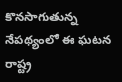కొనసాగుతున్న నేపథ్యంలో ఈ ఘటన రాష్ట్ర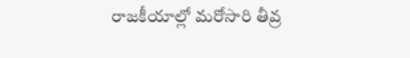రాజకీయాల్లో మరోసారి తీవ్ర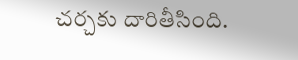చర్చకు దారితీసింది.